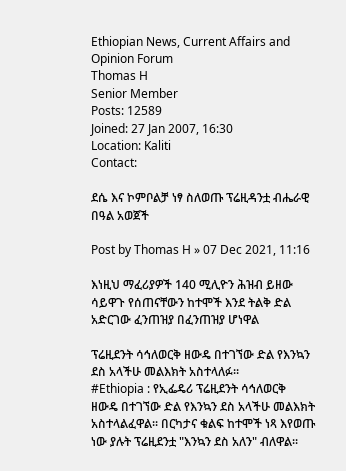Ethiopian News, Current Affairs and Opinion Forum
Thomas H
Senior Member
Posts: 12589
Joined: 27 Jan 2007, 16:30
Location: Kaliti
Contact:

ደሴ እና ኮምቦልቻ ነፃ ስለወጡ ፕሬዚዳንቷ ብሔራዊ በዓል አወጀች

Post by Thomas H » 07 Dec 2021, 11:16

እነዚህ ማፈሪያዎች 140 ሚሊዮን ሕዝብ ይዘው ሳይዋጉ የሰጠናቸውን ከተሞች እንደ ትልቅ ድል አድርገው ፈንጠዝያ በፈንጠዝያ ሆነዋል

ፕሬዚደንት ሳኅለወርቅ ዘውዴ በተገኘው ድል የእንኳን ደስ አላችሁ መልእክት አስተላለፉ።
#Ethiopia : የኢፌዴሪ ፕሬዚደንት ሳኅለወርቅ ዘውዴ በተገኘው ድል የእንኳን ደስ አላችሁ መልእክት አስተላልፈዋል፡፡ በርካታና ቁልፍ ከተሞች ነጻ እየወጡ ነው ያሉት ፕሬዚደንቷ "እንኳን ደስ አለን" ብለዋል፡፡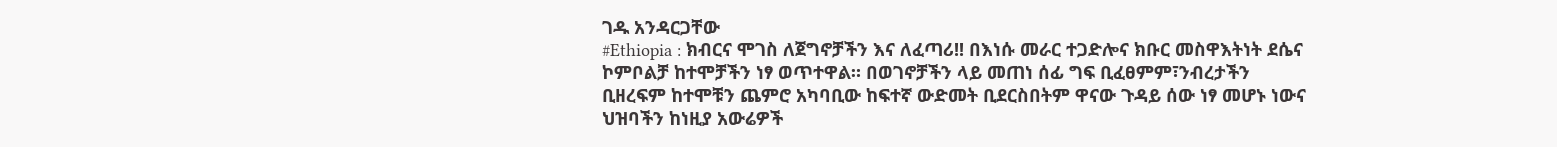ገዱ አንዳርጋቸው
#Ethiopia : ክብርና ሞገስ ለጀግኖቻችን እና ለፈጣሪ!! በእነሱ መራር ተጋድሎና ክቡር መስዋእትነት ደሴና ኮምቦልቻ ከተሞቻችን ነፃ ወጥተዋል። በወገኖቻችን ላይ መጠነ ሰፊ ግፍ ቢፈፀምም፣ንብረታችን ቢዘረፍም ከተሞቹን ጨምሮ አካባቢው ከፍተኛ ውድመት ቢደርስበትም ዋናው ጉዳይ ሰው ነፃ መሆኑ ነውና ህዝባችን ከነዚያ አውሬዎች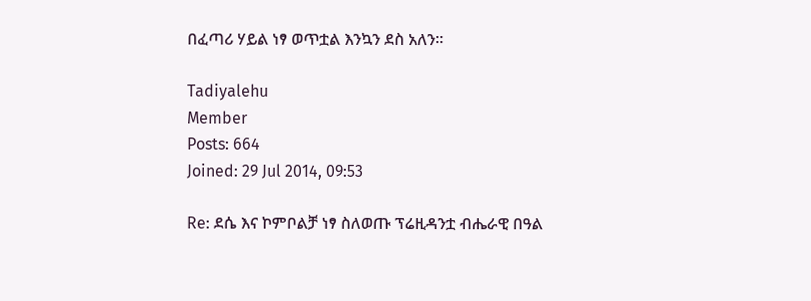በፈጣሪ ሃይል ነፃ ወጥቷል እንኳን ደስ አለን።

Tadiyalehu
Member
Posts: 664
Joined: 29 Jul 2014, 09:53

Re: ደሴ እና ኮምቦልቻ ነፃ ስለወጡ ፕሬዚዳንቷ ብሔራዊ በዓል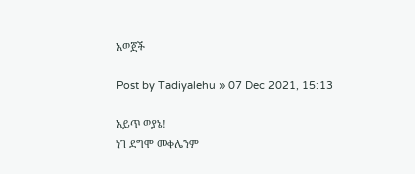አወጀች

Post by Tadiyalehu » 07 Dec 2021, 15:13

አይጥ ወያኔ!
ነገ ደግሞ መቀሌንም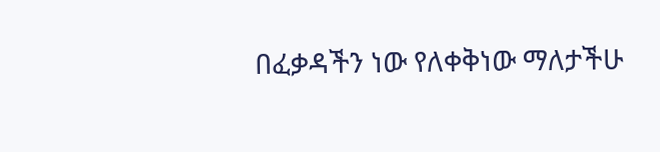በፈቃዳችን ነው የለቀቅነው ማለታችሁ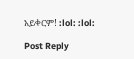አይቀርም! :lol: :lol:

Post Reply